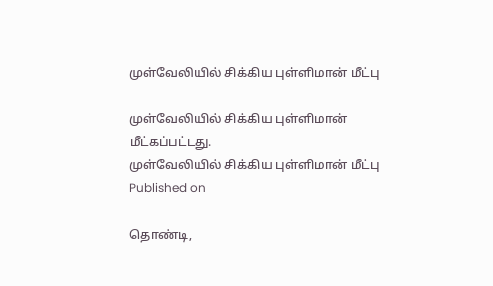முள்வேலியில் சிக்கிய புள்ளிமான் மீட்பு

முள்வேலியில் சிக்கிய புள்ளிமான் மீட்கப்பட்டது.
முள்வேலியில் சிக்கிய புள்ளிமான் மீட்பு
Published on

தொண்டி,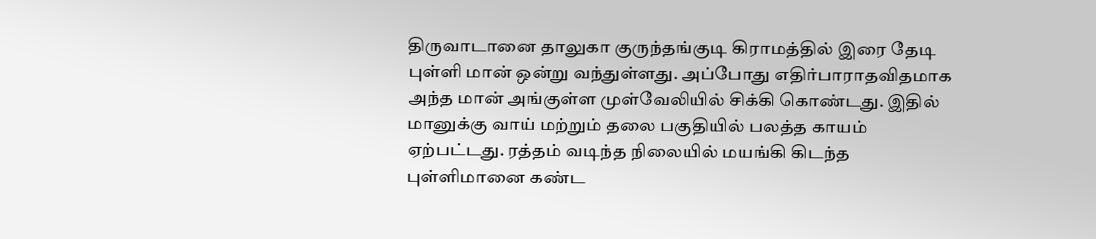திருவாடானை தாலுகா குருந்தங்குடி கிராமத்தில் இரை தேடி புள்ளி மான் ஒன்று வந்துள்ளது. அப்போது எதிர்பாராதவிதமாக அந்த மான் அங்குள்ள முள்வேலியில் சிக்கி கொண்டது. இதில் மானுக்கு வாய் மற்றும் தலை பகுதியில் பலத்த காயம் ஏற்பட்டது. ரத்தம் வடிந்த நிலையில் மயங்கி கிடந்த புள்ளிமானை கண்ட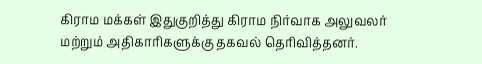கிராம மக்கள் இதுகுறித்து கிராம நிர்வாக அலுவலர் மற்றும் அதிகாரிகளுக்கு தகவல் தெரிவித்தனர்.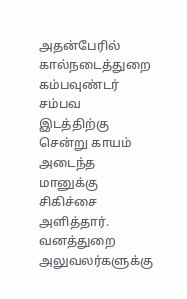அதன்பேரில் கால்நடைத்துறை கம்பவுண்டர் சம்பவ இடத்திற்கு சென்று காயம் அடைந்த மானுக்கு சிகிச்சை அளித்தார். வனத்துறை அலுவலர்களுக்கு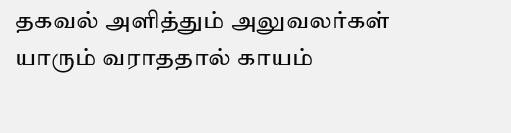தகவல் அளித்தும் அலுவலர்கள் யாரும் வராததால் காயம்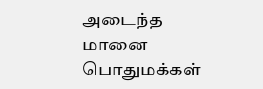அடைந்த மானை பொதுமக்கள்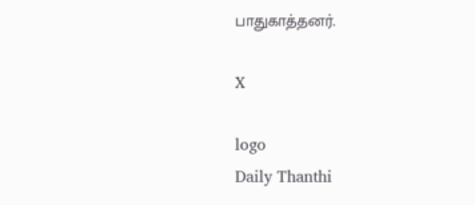பாதுகாத்தனர்.

X

logo
Daily Thanthi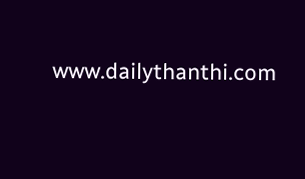www.dailythanthi.com